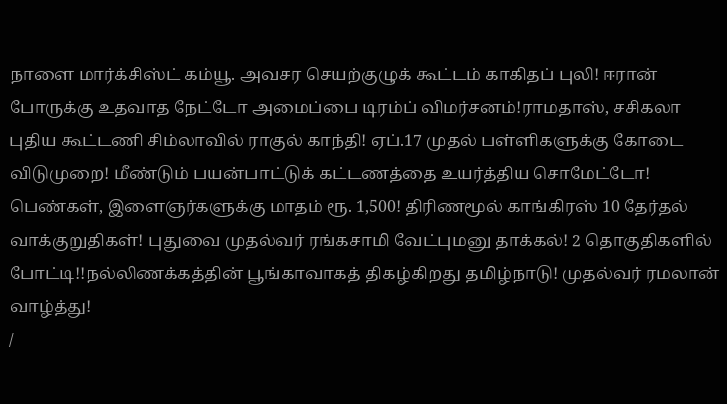நாளை மார்க்சிஸ்ட் கம்யூ. அவசர செயற்குழுக் கூட்டம் காகிதப் புலி! ஈரான் போருக்கு உதவாத நேட்டோ அமைப்பை டிரம்ப் விமர்சனம்!ராமதாஸ், சசிகலா புதிய கூட்டணி சிம்லாவில் ராகுல் காந்தி! ஏப்.17 முதல் பள்ளிகளுக்கு கோடை விடுமுறை! மீண்டும் பயன்பாட்டுக் கட்டணத்தை உயர்த்திய சொமேட்டோ! பெண்கள், இளைஞர்களுக்கு மாதம் ரூ. 1,500! திரிணமூல் காங்கிரஸ் 10 தேர்தல் வாக்குறுதிகள்! புதுவை முதல்வர் ரங்கசாமி வேட்புமனு தாக்கல்! 2 தொகுதிகளில் போட்டி!!நல்லிணக்கத்தின் பூங்காவாகத் திகழ்கிறது தமிழ்நாடு! முதல்வர் ரமலான் வாழ்த்து!
/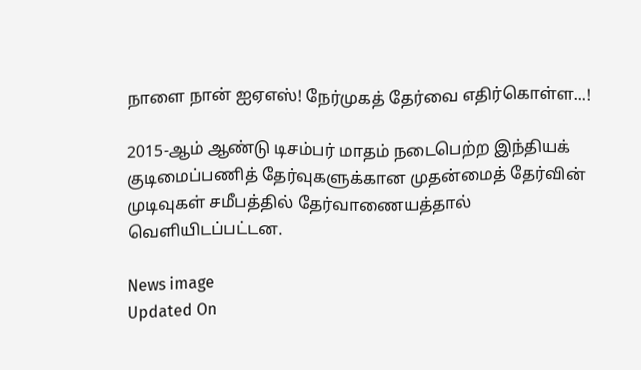நாளை நான் ஐஏஎஸ்! நேர்முகத் தேர்வை எதிர்கொள்ள...!

2015-ஆம் ஆண்டு டிசம்பர் மாதம் நடைபெற்ற இந்தியக் குடிமைப்பணித் தேர்வுகளுக்கான முதன்மைத் தேர்வின் முடிவுகள் சமீபத்தில் தேர்வாணையத்தால் வெளியிடப்பட்டன.

News image
Updated On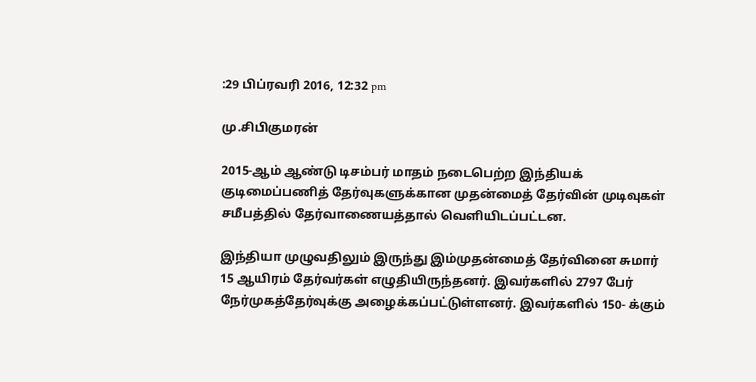:29 பிப்ரவரி 2016, 12:32 pm

மு.சிபிகுமரன்

2015-ஆம் ஆண்டு டிசம்பர் மாதம் நடைபெற்ற இந்தியக் குடிமைப்பணித் தேர்வுகளுக்கான முதன்மைத் தேர்வின் முடிவுகள் சமீபத்தில் தேர்வாணையத்தால் வெளியிடப்பட்டன.

இந்தியா முழுவதிலும் இருந்து இம்முதன்மைத் தேர்வினை சுமார் 15 ஆயிரம் தேர்வர்கள் எழுதியிருந்தனர். இவர்களில் 2797 பேர் நேர்முகத்தேர்வுக்கு அழைக்கப்பட்டுள்ளனர். இவர்களில் 150- க்கும்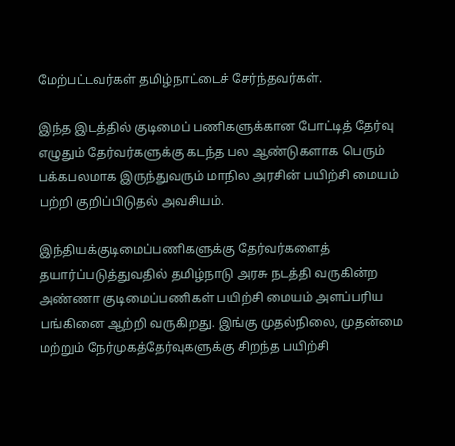மேற்பட்டவர்கள் தமிழ்நாட்டைச் சேர்ந்தவர்கள்.

இந்த இடத்தில் குடிமைப் பணிகளுக்கான போட்டித் தேர்வு எழுதும் தேர்வர்களுக்கு கடந்த பல ஆண்டுகளாக பெரும் பக்கபலமாக இருந்துவரும் மாநில அரசின் பயிற்சி மையம் பற்றி குறிப்பிடுதல் அவசியம்.

இந்தியக்குடிமைப்பணிகளுக்கு தேர்வர்களைத் தயார்ப்படுத்துவதில் தமிழ்நாடு அரசு நடத்தி வருகின்ற அண்ணா குடிமைப்பணிகள் பயிற்சி மையம் அளப்பரிய பங்கினை ஆற்றி வருகிறது. இங்கு முதல்நிலை, முதன்மை மற்றும் நேர்முகத்தேர்வுகளுக்கு சிறந்த பயிற்சி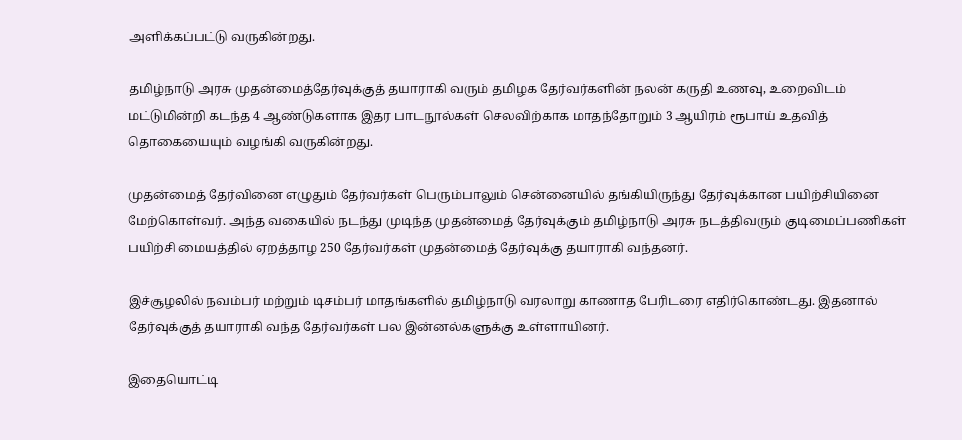அளிக்கப்பட்டு வருகின்றது.

தமிழ்நாடு அரசு முதன்மைத்தேர்வுக்குத் தயாராகி வரும் தமிழக தேர்வர்களின் நலன் கருதி உணவு, உறைவிடம் மட்டுமின்றி கடந்த 4 ஆண்டுகளாக இதர பாடநூல்கள் செலவிற்காக மாதந்தோறும் 3 ஆயிரம் ரூபாய் உதவித் தொகையையும் வழங்கி வருகின்றது.

முதன்மைத் தேர்வினை எழுதும் தேர்வர்கள் பெரும்பாலும் சென்னையில் தங்கியிருந்து தேர்வுக்கான பயிற்சியினை மேற்கொள்வர். அந்த வகையில் நடந்து முடிந்த முதன்மைத் தேர்வுக்கும் தமிழ்நாடு அரசு நடத்திவரும் குடிமைப்பணிகள் பயிற்சி மையத்தில் ஏறத்தாழ 250 தேர்வர்கள் முதன்மைத் தேர்வுக்கு தயாராகி வந்தனர்.

இச்சூழலில் நவம்பர் மற்றும் டிசம்பர் மாதங்களில் தமிழ்நாடு வரலாறு காணாத பேரிடரை எதிர்கொண்டது. இதனால் தேர்வுக்குத் தயாராகி வந்த தேர்வர்கள் பல இன்னல்களுக்கு உள்ளாயினர்.

இதையொட்டி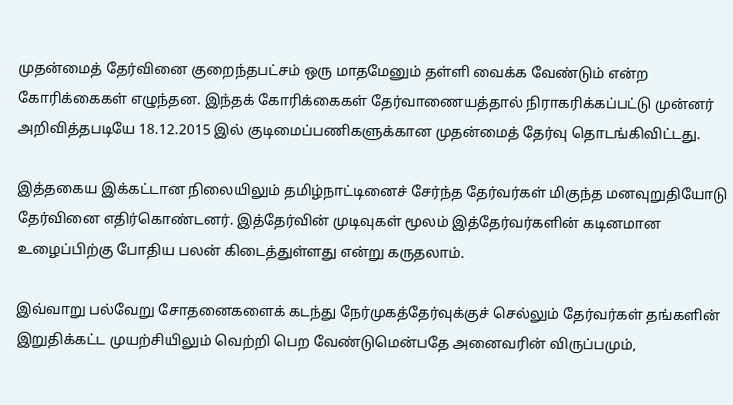முதன்மைத் தேர்வினை குறைந்தபட்சம் ஒரு மாதமேனும் தள்ளி வைக்க வேண்டும் என்ற கோரிக்கைகள் எழுந்தன. இந்தக் கோரிக்கைகள் தேர்வாணையத்தால் நிராகரிக்கப்பட்டு முன்னர் அறிவித்தபடியே 18.12.2015 இல் குடிமைப்பணிகளுக்கான முதன்மைத் தேர்வு தொடங்கிவிட்டது.

இத்தகைய இக்கட்டான நிலையிலும் தமிழ்நாட்டினைச் சேர்ந்த தேர்வர்கள் மிகுந்த மனவுறுதியோடு தேர்வினை எதிர்கொண்டனர். இத்தேர்வின் முடிவுகள் மூலம் இத்தேர்வர்களின் கடினமான உழைப்பிற்கு போதிய பலன் கிடைத்துள்ளது என்று கருதலாம்.

இவ்வாறு பல்வேறு சோதனைகளைக் கடந்து நேர்முகத்தேர்வுக்குச் செல்லும் தேர்வர்கள் தங்களின் இறுதிக்கட்ட முயற்சியிலும் வெற்றி பெற வேண்டுமென்பதே அனைவரின் விருப்பமும்,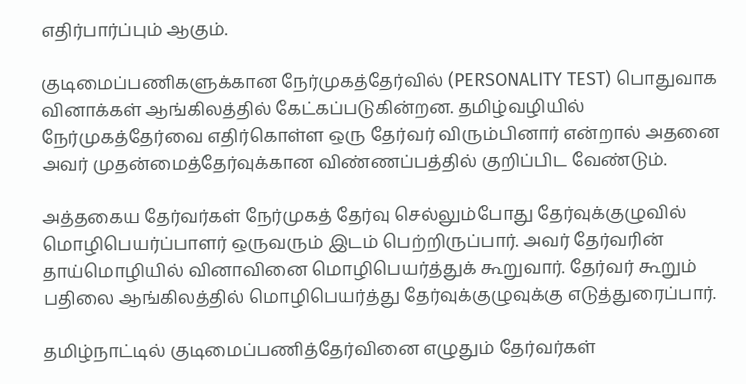எதிர்பார்ப்பும் ஆகும்.

குடிமைப்பணிகளுக்கான நேர்முகத்தேர்வில் (PERSONALITY TEST) பொதுவாக வினாக்கள் ஆங்கிலத்தில் கேட்கப்படுகின்றன. தமிழ்வழியில் நேர்முகத்தேர்வை எதிர்கொள்ள ஒரு தேர்வர் விரும்பினார் என்றால் அதனை அவர் முதன்மைத்தேர்வுக்கான விண்ணப்பத்தில் குறிப்பிட வேண்டும்.

அத்தகைய தேர்வர்கள் நேர்முகத் தேர்வு செல்லும்போது தேர்வுக்குழுவில் மொழிபெயர்ப்பாளர் ஒருவரும் இடம் பெற்றிருப்பார். அவர் தேர்வரின் தாய்மொழியில் வினாவினை மொழிபெயர்த்துக் கூறுவார். தேர்வர் கூறும் பதிலை ஆங்கிலத்தில் மொழிபெயர்த்து தேர்வுக்குழுவுக்கு எடுத்துரைப்பார்.

தமிழ்நாட்டில் குடிமைப்பணித்தேர்வினை எழுதும் தேர்வர்கள்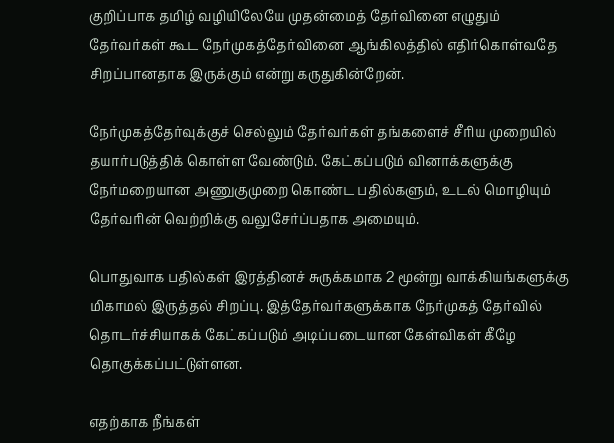குறிப்பாக தமிழ் வழியிலேயே முதன்மைத் தேர்வினை எழுதும் தேர்வர்கள் கூட நேர்முகத்தேர்வினை ஆங்கிலத்தில் எதிர்கொள்வதே சிறப்பானதாக இருக்கும் என்று கருதுகின்றேன்.

நேர்முகத்தேர்வுக்குச் செல்லும் தேர்வர்கள் தங்களைச் சீரிய முறையில் தயார்படுத்திக் கொள்ள வேண்டும். கேட்கப்படும் வினாக்களுக்கு நேர்மறையான அணுகுமுறை கொண்ட பதில்களும், உடல் மொழியும் தேர்வரின் வெற்றிக்கு வலுசேர்ப்பதாக அமையும்.

பொதுவாக பதில்கள் இரத்தினச் சுருக்கமாக 2 மூன்று வாக்கியங்களுக்கு மிகாமல் இருத்தல் சிறப்பு. இத்தேர்வர்களுக்காக நேர்முகத் தேர்வில் தொடர்ச்சியாகக் கேட்கப்படும் அடிப்படையான கேள்விகள் கீழே தொகுக்கப்பட்டுள்ளன.

எதற்காக நீங்கள்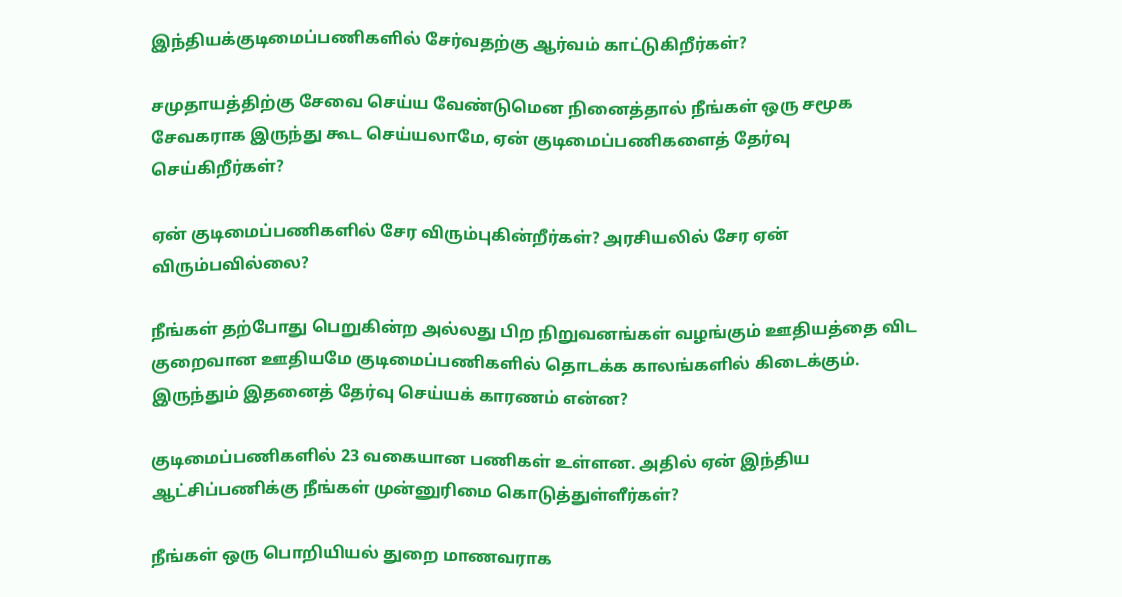இந்தியக்குடிமைப்பணிகளில் சேர்வதற்கு ஆர்வம் காட்டுகிறீர்கள்?

சமுதாயத்திற்கு சேவை செய்ய வேண்டுமென நினைத்தால் நீங்கள் ஒரு சமூக சேவகராக இருந்து கூட செய்யலாமே, ஏன் குடிமைப்பணிகளைத் தேர்வு செய்கிறீர்கள்?

ஏன் குடிமைப்பணிகளில் சேர விரும்புகின்றீர்கள்? அரசியலில் சேர ஏன் விரும்பவில்லை?

நீங்கள் தற்போது பெறுகின்ற அல்லது பிற நிறுவனங்கள் வழங்கும் ஊதியத்தை விட குறைவான ஊதியமே குடிமைப்பணிகளில் தொடக்க காலங்களில் கிடைக்கும். இருந்தும் இதனைத் தேர்வு செய்யக் காரணம் என்ன?

குடிமைப்பணிகளில் 23 வகையான பணிகள் உள்ளன. அதில் ஏன் இந்திய ஆட்சிப்பணிக்கு நீங்கள் முன்னுரிமை கொடுத்துள்ளீர்கள்?

நீங்கள் ஒரு பொறியியல் துறை மாணவராக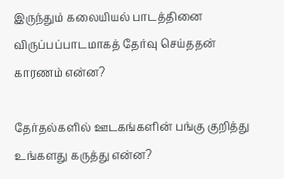இருந்தும் கலையியல் பாடத்தினை விருப்பப்பாடமாகத் தேர்வு செய்ததன் காரணம் என்ன?

தேர்தல்களில் ஊடகங்களின் பங்கு குறித்து உங்களது கருத்து என்ன?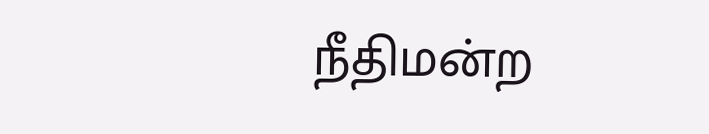நீதிமன்ற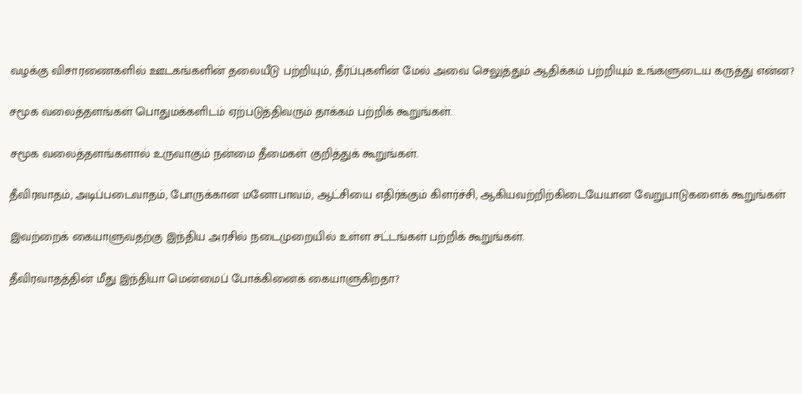வழக்கு விசாரணைகளில் ஊடகங்களின் தலையீடு பற்றியும், தீர்ப்புகளின் மேல் அவை செலுத்தும் ஆதிக்கம் பற்றியும் உங்களுடைய கருத்து என்ன?

சமூக வலைத்தளங்கள் பொதுமக்களிடம் ஏற்படுத்திவரும் தாக்கம் பற்றிக் கூறுங்கள்.

சமூக வலைத்தளங்களால் உருவாகும் நன்மை தீமைகள் குறித்துக் கூறுங்கள்.

தீவிரவாதம், அடிப்படைவாதம், போருக்கான மனோபாவம், ஆட்சியை எதிர்க்கும் கிளர்ச்சி, ஆகியவற்றிற்கிடையேயான வேறுபாடுகளைக் கூறுங்கள்

இவற்றைக் கையாளுவதற்கு இந்திய அரசில் நடைமுறையில் உள்ள சட்டங்கள் பற்றிக் கூறுங்கள்.

தீவிரவாதத்தின் மீது இந்தியா மென்மைப் போக்கினைக் கையாளுகிறதா?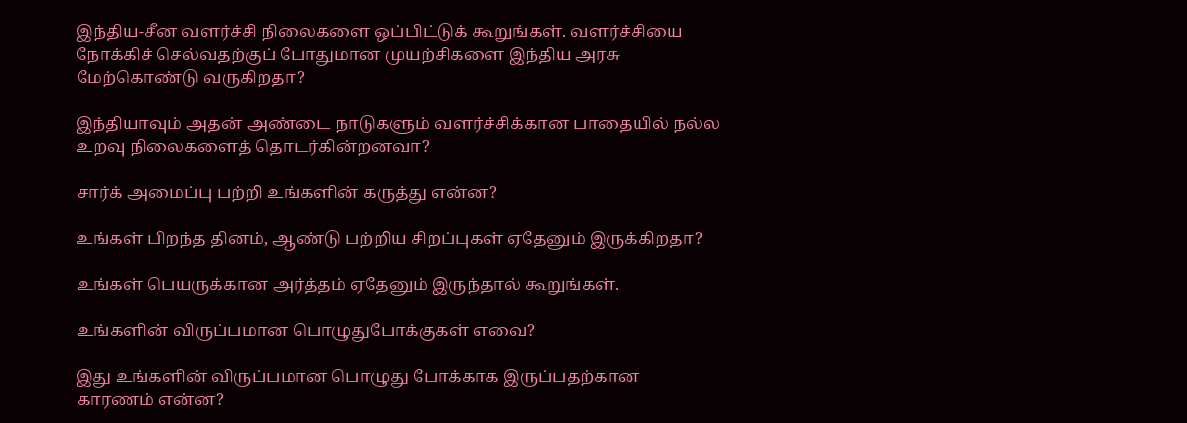இந்திய-சீன வளர்ச்சி நிலைகளை ஒப்பிட்டுக் கூறுங்கள். வளர்ச்சியை நோக்கிச் செல்வதற்குப் போதுமான முயற்சிகளை இந்திய அரசு மேற்கொண்டு வருகிறதா?

இந்தியாவும் அதன் அண்டை நாடுகளும் வளர்ச்சிக்கான பாதையில் நல்ல உறவு நிலைகளைத் தொடர்கின்றனவா?

சார்க் அமைப்பு பற்றி உங்களின் கருத்து என்ன?

உங்கள் பிறந்த தினம், ஆண்டு பற்றிய சிறப்புகள் ஏதேனும் இருக்கிறதா?

உங்கள் பெயருக்கான அர்த்தம் ஏதேனும் இருந்தால் கூறுங்கள்.

உங்களின் விருப்பமான பொழுதுபோக்குகள் எவை?

இது உங்களின் விருப்பமான பொழுது போக்காக இருப்பதற்கான காரணம் என்ன?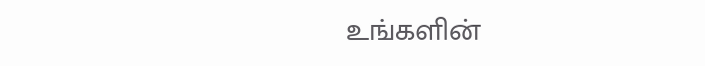உங்களின்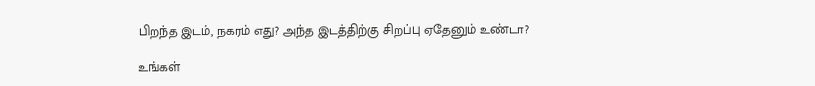பிறந்த இடம், நகரம் எது? அந்த இடத்திற்கு சிறப்பு ஏதேனும் உண்டா?

உங்கள்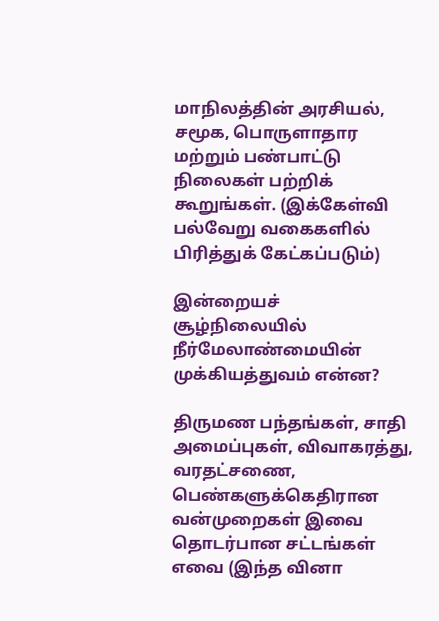மாநிலத்தின் அரசியல், சமூக, பொருளாதார மற்றும் பண்பாட்டு நிலைகள் பற்றிக் கூறுங்கள். (இக்கேள்வி பல்வேறு வகைகளில் பிரித்துக் கேட்கப்படும்)

இன்றையச் சூழ்நிலையில் நீர்மேலாண்மையின் முக்கியத்துவம் என்ன?

திருமண பந்தங்கள், சாதி அமைப்புகள், விவாகரத்து, வரதட்சணை, பெண்களுக்கெதிரான வன்முறைகள் இவை தொடர்பான சட்டங்கள் எவை (இந்த வினா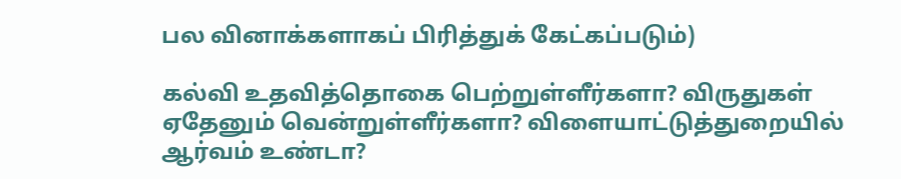பல வினாக்களாகப் பிரித்துக் கேட்கப்படும்)

கல்வி உதவித்தொகை பெற்றுள்ளீர்களா? விருதுகள் ஏதேனும் வென்றுள்ளீர்களா? விளையாட்டுத்துறையில் ஆர்வம் உண்டா?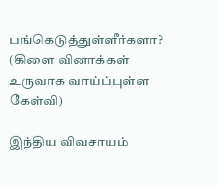பங்கெடுத்துள்ளீர்களா? (கிளை வினாக்கள் உருவாக வாய்ப்புள்ள கேள்வி)

இந்திய விவசாயம்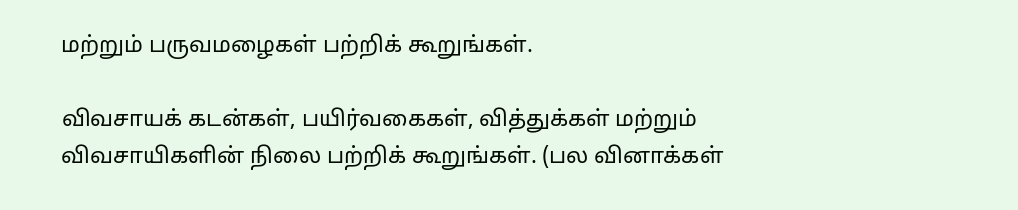மற்றும் பருவமழைகள் பற்றிக் கூறுங்கள்.

விவசாயக் கடன்கள், பயிர்வகைகள், வித்துக்கள் மற்றும் விவசாயிகளின் நிலை பற்றிக் கூறுங்கள். (பல வினாக்கள்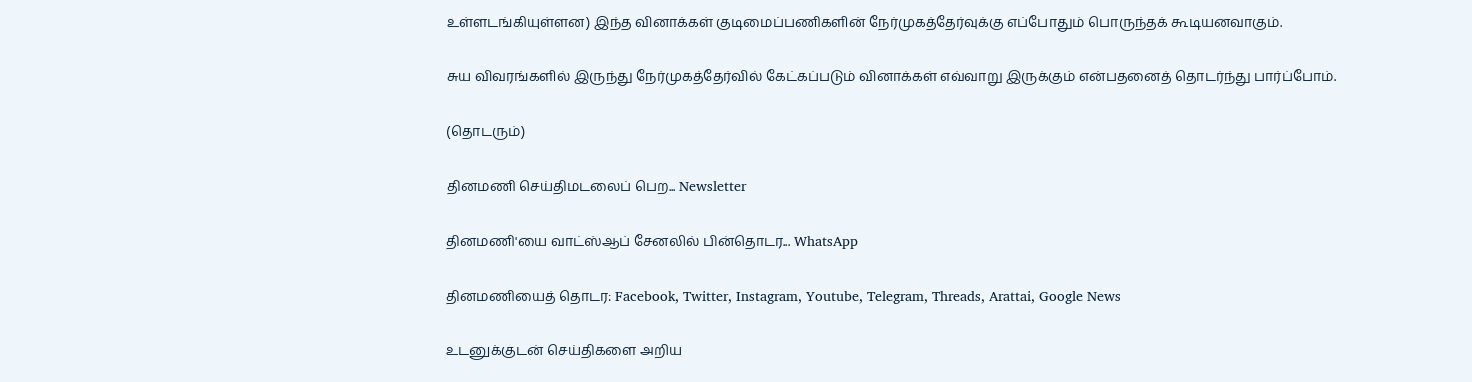உள்ளடங்கியுள்ளன) இந்த வினாக்கள் குடிமைப்பணிகளின் நேர்முகத்தேர்வுக்கு எப்போதும் பொருந்தக் கூடியனவாகும்.

சுய விவரங்களில் இருந்து நேர்முகத்தேர்வில் கேட்கப்படும் வினாக்கள் எவ்வாறு இருக்கும் என்பதனைத் தொடர்ந்து பார்ப்போம்.

(தொடரும்)

தினமணி செய்திமடலைப் பெற... Newsletter

தினமணி'யை வாட்ஸ்ஆப் சேனலில் பின்தொடர... WhatsApp

தினமணியைத் தொடர: Facebook, Twitter, Instagram, Youtube, Telegram, Threads, Arattai, Google News

உடனுக்குடன் செய்திகளை அறிய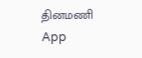தினமணி App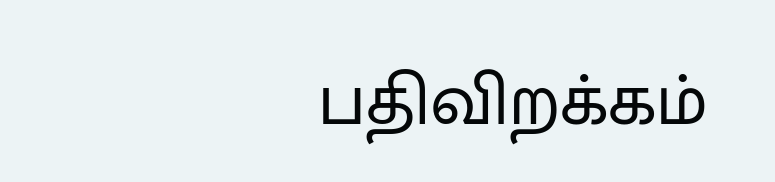பதிவிறக்கம்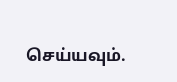செய்யவும்.